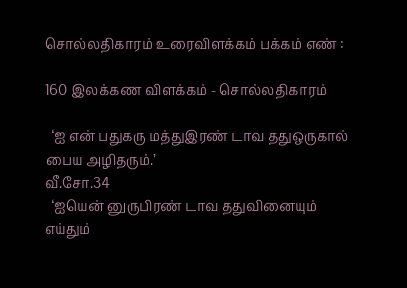சொல்லதிகாரம் உரைவிளக்கம் பக்கம் எண் :

160 இலக்கண விளக்கம் - சொல்லதிகாரம்

  ‘ஐ என் பதுகரு மத்துஇரண் டாவ ததுஒருகால்
பைய அழிதரும்.’
வீ.சோ.34
  ‘ஐயென் னுருபிரண் டாவ ததுவினையும்
எய்தும்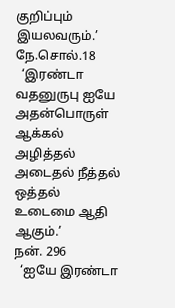குறிப்பும் இயலவரும்.’
நே.சொல்.18
  ‘இரண்டா வதனுருபு ஐயே அதன்பொருள்
ஆக்கல் அழித்தல் அடைதல் நீத்தல்
ஒத்தல் உடைமை ஆதி ஆகும்.’
நன். 296
  ‘ஐயே இரண்டா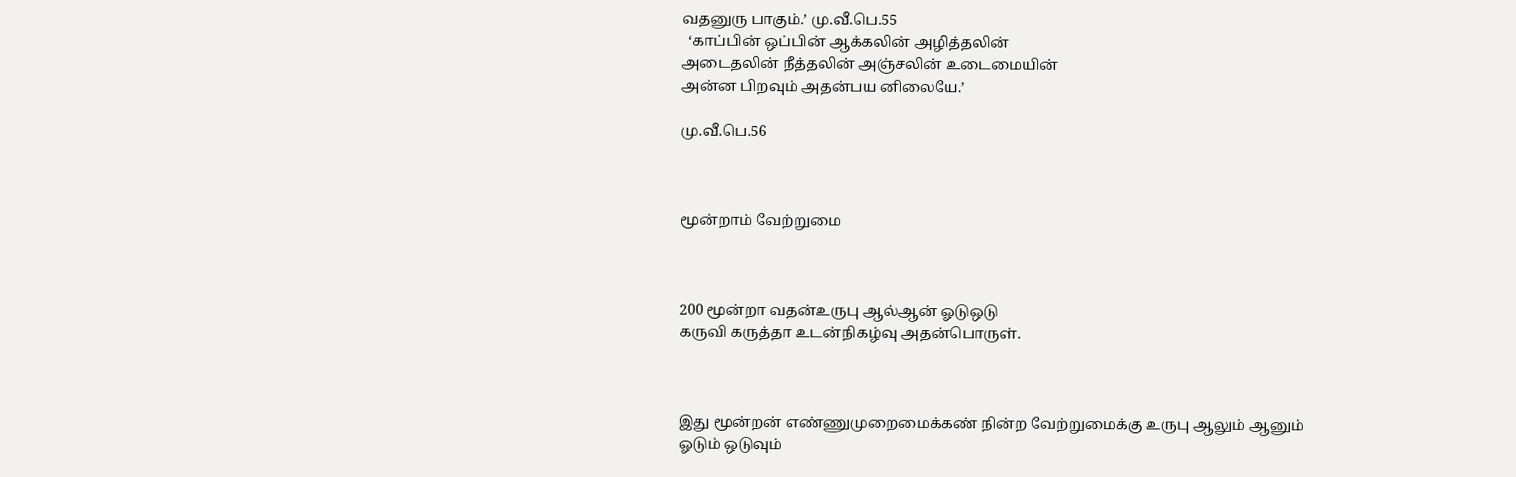வதனுரு பாகும்.’ மு.வீ.பெ.55
  ‘காப்பின் ஒப்பின் ஆக்கலின் அழித்தலின்
அடைதலின் நீத்தலின் அஞ்சலின் உடைமையின்
அன்ன பிறவும் அதன்பய னிலையே.’

மு.வீ.பெ.56



மூன்றாம் வேற்றுமை



200 மூன்றா வதன்உருபு ஆல்ஆன் ஓடுஒடு
கருவி கருத்தா உடன்நிகழ்வு அதன்பொருள்.



இது மூன்றன் எண்ணுமுறைமைக்கண் நின்ற வேற்றுமைக்கு உருபு ஆலும் ஆனும்
ஓடும் ஒடுவும்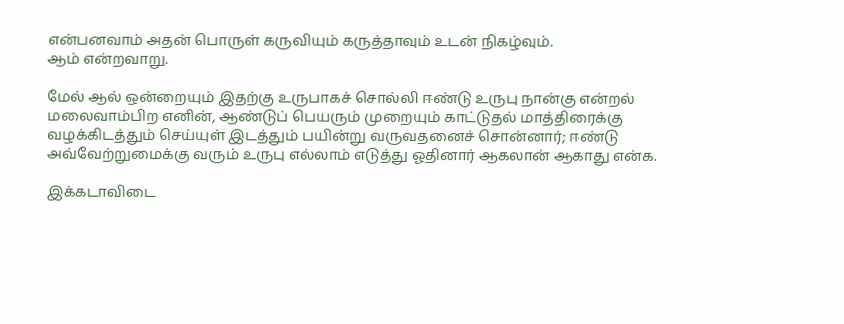என்பனவாம் அதன் பொருள் கருவியும் கருத்தாவும் உடன் நிகழ்வும்.
ஆம் என்றவாறு.

மேல் ஆல் ஒன்றையும் இதற்கு உருபாகச் சொல்லி ஈண்டு உருபு நான்கு என்றல்
மலைவாம்பிற எனின், ஆண்டுப் பெயரும் முறையும் காட்டுதல் மாத்திரைக்கு
வழக்கிடத்தும் செய்யுள் இடத்தும் பயின்று வருவதனைச் சொன்னார்; ஈண்டு
அவ்வேற்றுமைக்கு வரும் உருபு எல்லாம் எடுத்து ஓதினார் ஆகலான் ஆகாது என்க.

இக்கடாவிடை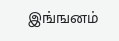இங்ஙனம்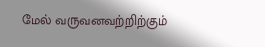மேல் வருவனவற்றிற்கும்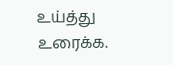உய்த்து உரைக்க.